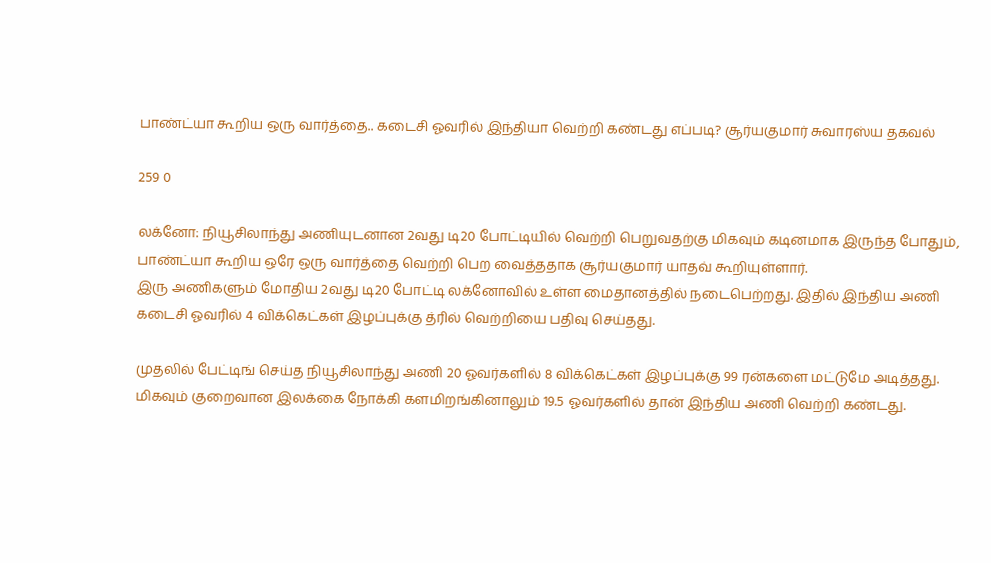பாண்ட்யா கூறிய ஒரு வார்த்தை.. கடைசி ஓவரில் இந்தியா வெற்றி கண்டது எப்படி? சூர்யகுமார் சுவாரஸ்ய தகவல்

259 0

லக்னோ: நியூசிலாந்து அணியுடனான 2வது டி20 போட்டியில் வெற்றி பெறுவதற்கு மிகவும் கடினமாக இருந்த போதும், பாண்ட்யா கூறிய ஒரே ஒரு வார்த்தை வெற்றி பெற வைத்ததாக சூர்யகுமார் யாதவ் கூறியுள்ளார்.
இரு அணிகளும் மோதிய 2வது டி20 போட்டி லக்னோவில் உள்ள மைதானத்தில் நடைபெற்றது. இதில் இந்திய அணி கடைசி ஓவரில் 4 விக்கெட்கள் இழப்புக்கு த்ரில் வெற்றியை பதிவு செய்தது.

முதலில் பேட்டிங் செய்த நியூசிலாந்து அணி 20 ஓவர்களில் 8 விக்கெட்கள் இழப்புக்கு 99 ரன்களை மட்டுமே அடித்தது. மிகவும் குறைவான இலக்கை நோக்கி களமிறங்கினாலும் 19.5 ஓவர்களில் தான் இந்திய அணி வெற்றி கண்டது.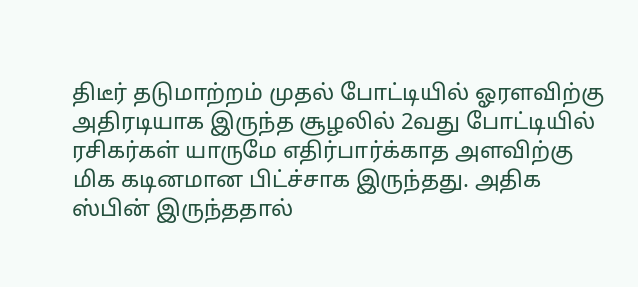திடீர் தடுமாற்றம் முதல் போட்டியில் ஓரளவிற்கு அதிரடியாக இருந்த சூழலில் 2வது போட்டியில் ரசிகர்கள் யாருமே எதிர்பார்க்காத அளவிற்கு மிக கடினமான பிட்ச்சாக இருந்தது. அதிக ஸ்பின் இருந்ததால்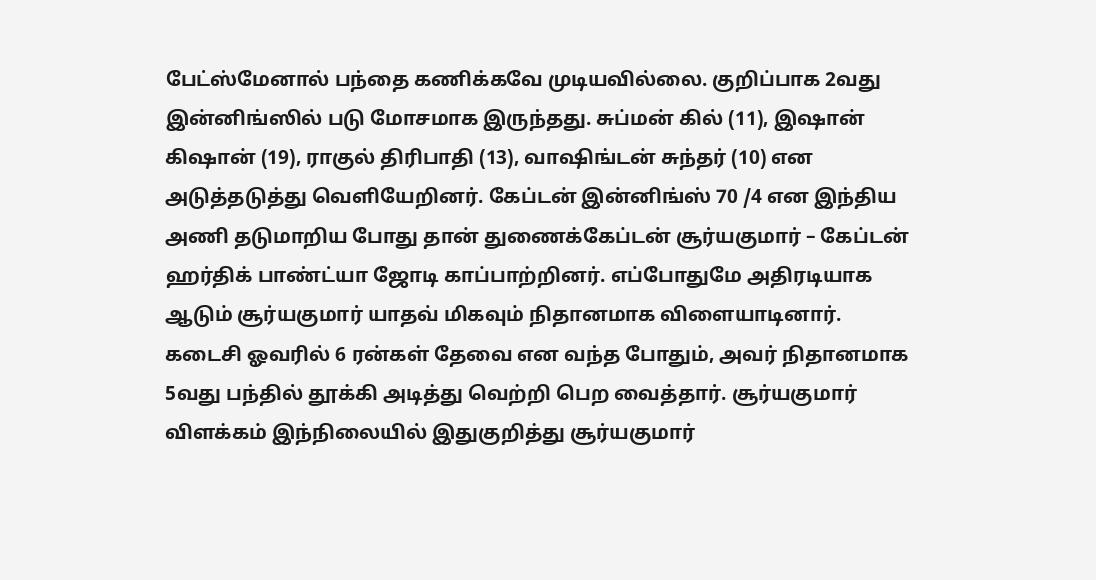பேட்ஸ்மேனால் பந்தை கணிக்கவே முடியவில்லை. குறிப்பாக 2வது இன்னிங்ஸில் படு மோசமாக இருந்தது. சுப்மன் கில் (11), இஷான் கிஷான் (19), ராகுல் திரிபாதி (13), வாஷிங்டன் சுந்தர் (10) என அடுத்தடுத்து வெளியேறினர். கேப்டன் இன்னிங்ஸ் 70 /4 என இந்திய அணி தடுமாறிய போது தான் துணைக்கேப்டன் சூர்யகுமார் – கேப்டன் ஹர்திக் பாண்ட்யா ஜோடி காப்பாற்றினர். எப்போதுமே அதிரடியாக ஆடும் சூர்யகுமார் யாதவ் மிகவும் நிதானமாக விளையாடினார். கடைசி ஓவரில் 6 ரன்கள் தேவை என வந்த போதும், அவர் நிதானமாக 5வது பந்தில் தூக்கி அடித்து வெற்றி பெற வைத்தார். சூர்யகுமார் விளக்கம் இந்நிலையில் இதுகுறித்து சூர்யகுமார்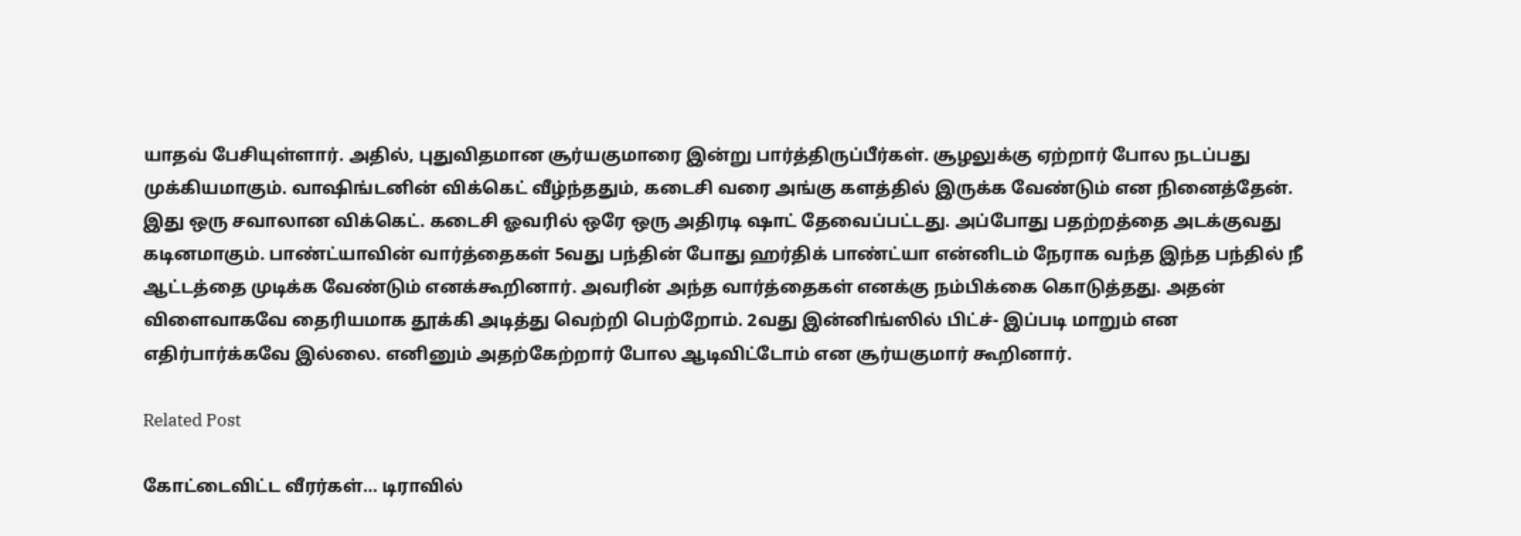யாதவ் பேசியுள்ளார். அதில், புதுவிதமான சூர்யகுமாரை இன்று பார்த்திருப்பீர்கள். சூழலுக்கு ஏற்றார் போல நடப்பது முக்கியமாகும். வாஷிங்டனின் விக்கெட் வீழ்ந்ததும், கடைசி வரை அங்கு களத்தில் இருக்க வேண்டும் என நினைத்தேன். இது ஒரு சவாலான விக்கெட். கடைசி ஓவரில் ஒரே ஒரு அதிரடி ஷாட் தேவைப்பட்டது. அப்போது பதற்றத்தை அடக்குவது கடினமாகும். பாண்ட்யாவின் வார்த்தைகள் 5வது பந்தின் போது ஹர்திக் பாண்ட்யா என்னிடம் நேராக வந்த இந்த பந்தில் நீ ஆட்டத்தை முடிக்க வேண்டும் எனக்கூறினார். அவரின் அந்த வார்த்தைகள் எனக்கு நம்பிக்கை கொடுத்தது. அதன் விளைவாகவே தைரியமாக தூக்கி அடித்து வெற்றி பெற்றோம். 2வது இன்னிங்ஸில் பிட்ச்- இப்படி மாறும் என எதிர்பார்க்கவே இல்லை. எனினும் அதற்கேற்றார் போல ஆடிவிட்டோம் என சூர்யகுமார் கூறினார்.

Related Post

கோட்டைவிட்ட வீரர்கள்… டிராவில்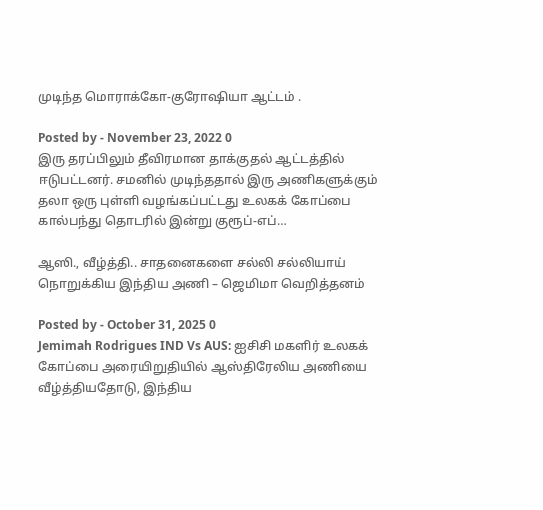முடிந்த மொராக்கோ-குரோஷியா ஆட்டம் .

Posted by - November 23, 2022 0
இரு தரப்பிலும் தீவிரமான தாக்குதல் ஆட்டத்தில் ஈடுபட்டனர். சமனில் முடிந்ததால் இரு அணிகளுக்கும் தலா ஒரு புள்ளி வழங்கப்பட்டது உலகக் கோப்பை கால்பந்து தொடரில் இன்று குரூப்-எப்…

ஆஸி., வீழ்த்தி.. சாதனைகளை சல்லி சல்லியாய் நொறுக்கிய இந்திய அணி – ஜெமிமா வெறித்தனம்

Posted by - October 31, 2025 0
Jemimah Rodrigues IND Vs AUS: ஐசிசி மகளிர் உலகக் கோப்பை அரையிறுதியில் ஆஸ்திரேலிய அணியை வீழ்த்தியதோடு, இந்திய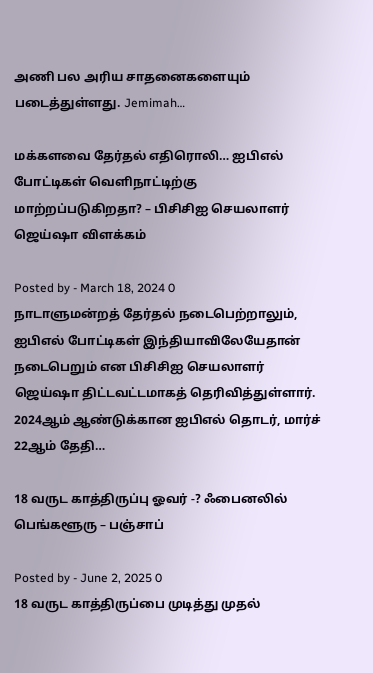அணி பல அரிய சாதனைகளையும் படைத்துள்ளது. Jemimah…

மக்களவை தேர்தல் எதிரொலி… ஐபிஎல் போட்டிகள் வெளிநாட்டிற்கு மாற்றப்படுகிறதா? – பிசிசிஐ செயலாளர் ஜெய்ஷா விளக்கம்

Posted by - March 18, 2024 0
நாடாளுமன்றத் தேர்தல் நடைபெற்றாலும், ஐபிஎல் போட்டிகள் இந்தியாவிலேயேதான் நடைபெறும் என பிசிசிஐ செயலாளர் ஜெய்ஷா திட்டவட்டமாகத் தெரிவித்துள்ளார். 2024ஆம் ஆண்டுக்கான ஐபிஎல் தொடர், மார்ச் 22ஆம் தேதி…

18 வருட காத்திருப்பு ஓவர் -? ஃபைனலில் பெங்களூரு – பஞ்சாப்

Posted by - June 2, 2025 0
18 வருட காத்திருப்பை முடித்து முதல்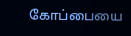கோப்பையை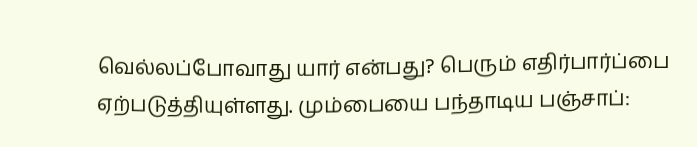வெல்லப்போவாது யார் என்பது? பெரும் எதிர்பார்ப்பை ஏற்படுத்தியுள்ளது. மும்பையை பந்தாடிய பஞ்சாப்: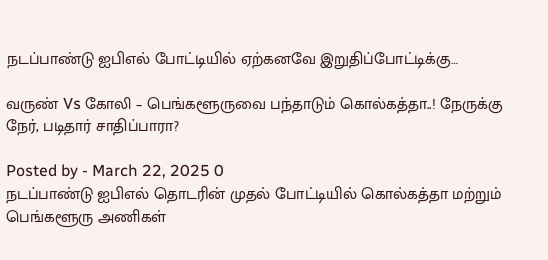நடப்பாண்டு ஐபிஎல் போட்டியில் ஏற்கனவே இறுதிப்போட்டிக்கு…

வருண் Vs கோலி – பெங்களூருவை பந்தாடும் கொல்கத்தா..! நேருக்கு நேர், படிதார் சாதிப்பாரா?

Posted by - March 22, 2025 0
நடப்பாண்டு ஐபிஎல் தொடரின் முதல் போட்டியில் கொல்கத்தா மற்றும் பெங்களூரு அணிகள்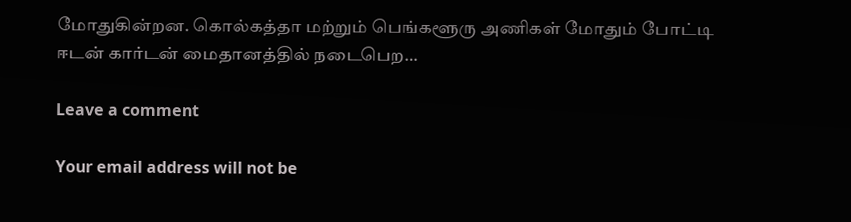மோதுகின்றன. கொல்கத்தா மற்றும் பெங்களூரு அணிகள் மோதும் போட்டி ஈடன் கார்டன் மைதானத்தில் நடைபெற…

Leave a comment

Your email address will not be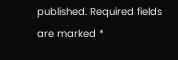published. Required fields are marked *